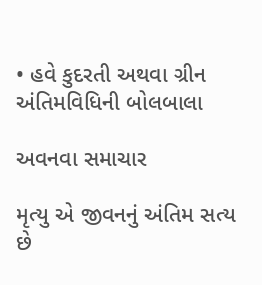• હવે કુદરતી અથવા ગ્રીન અંતિમવિધિની બોલબાલા

અવનવા સમાચાર

મૃત્યુ એ જીવનનું અંતિમ સત્ય છે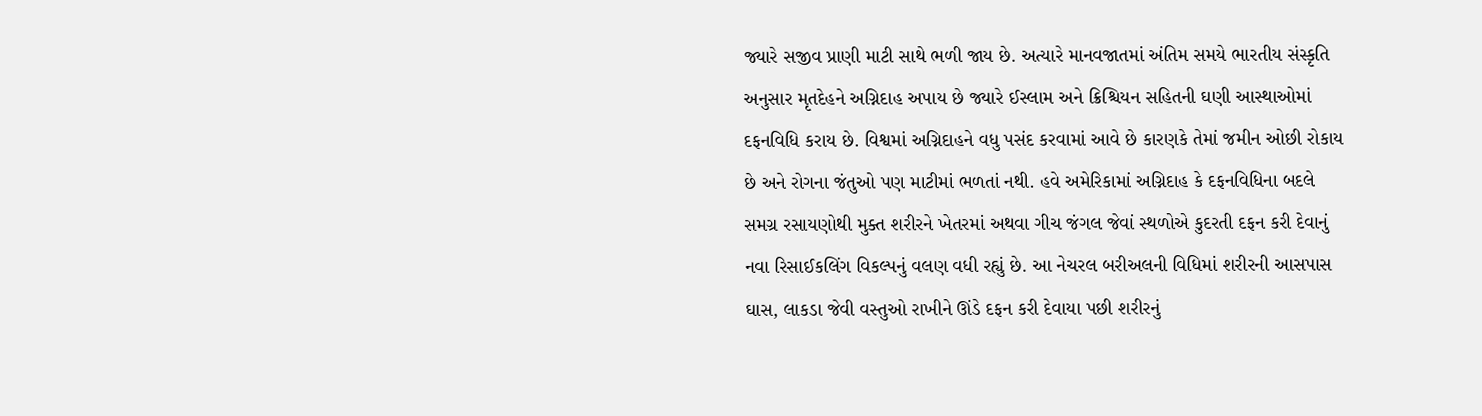જ્યારે સજીવ પ્રાણી માટી સાથે ભળી જાય છે. અત્યારે માનવજાતમાં અંતિમ સમયે ભારતીય સંસ્કૃતિ અનુસાર મૃતદેહને અગ્નિદાહ અપાય છે જ્યારે ઈસ્લામ અને ક્રિશ્ચિયન સહિતની ઘણી આસ્થાઓમાં દફનવિધિ કરાય છે. વિશ્વમાં અગ્નિદાહને વધુ પસંદ કરવામાં આવે છે કારણકે તેમાં જમીન ઓછી રોકાય છે અને રોગના જંતુઓ પણ માટીમાં ભળતાં નથી. હવે અમેરિકામાં અગ્નિદાહ કે દફનવિધિના બદલે સમગ્ર રસાયણોથી મુક્ત શરીરને ખેતરમાં અથવા ગીચ જંગલ જેવાં સ્થળોએ કુદરતી દફન કરી દેવાનું નવા રિસાઈકલિંગ વિકલ્પનું વલણ વધી રહ્યું છે. આ નેચરલ બરીઅલની વિધિમાં શરીરની આસપાસ ઘાસ, લાકડા જેવી વસ્તુઓ રાખીને ઊંડે દફન કરી દેવાયા પછી શરીરનું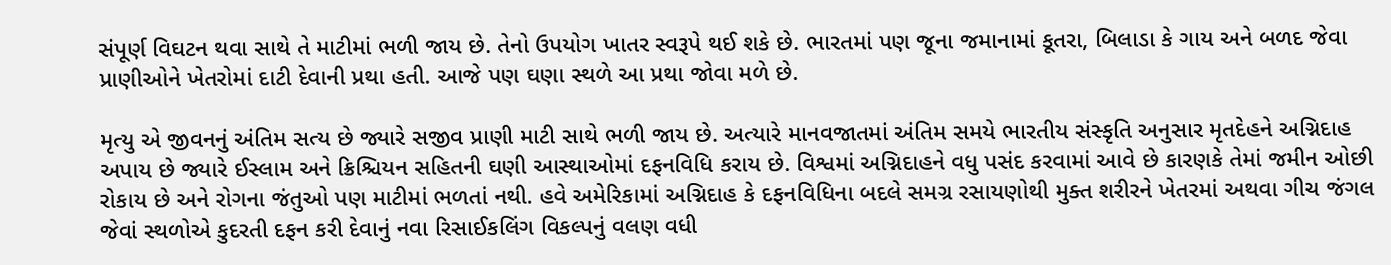સંપૂર્ણ વિઘટન થવા સાથે તે માટીમાં ભળી જાય છે. તેનો ઉપયોગ ખાતર સ્વરૂપે થઈ શકે છે. ભારતમાં પણ જૂના જમાનામાં કૂતરા, બિલાડા કે ગાય અને બળદ જેવા પ્રાણીઓને ખેતરોમાં દાટી દેવાની પ્રથા હતી. આજે પણ ઘણા સ્થળે આ પ્રથા જોવા મળે છે.

મૃત્યુ એ જીવનનું અંતિમ સત્ય છે જ્યારે સજીવ પ્રાણી માટી સાથે ભળી જાય છે. અત્યારે માનવજાતમાં અંતિમ સમયે ભારતીય સંસ્કૃતિ અનુસાર મૃતદેહને અગ્નિદાહ અપાય છે જ્યારે ઈસ્લામ અને ક્રિશ્ચિયન સહિતની ઘણી આસ્થાઓમાં દફનવિધિ કરાય છે. વિશ્વમાં અગ્નિદાહને વધુ પસંદ કરવામાં આવે છે કારણકે તેમાં જમીન ઓછી રોકાય છે અને રોગના જંતુઓ પણ માટીમાં ભળતાં નથી. હવે અમેરિકામાં અગ્નિદાહ કે દફનવિધિના બદલે સમગ્ર રસાયણોથી મુક્ત શરીરને ખેતરમાં અથવા ગીચ જંગલ જેવાં સ્થળોએ કુદરતી દફન કરી દેવાનું નવા રિસાઈકલિંગ વિકલ્પનું વલણ વધી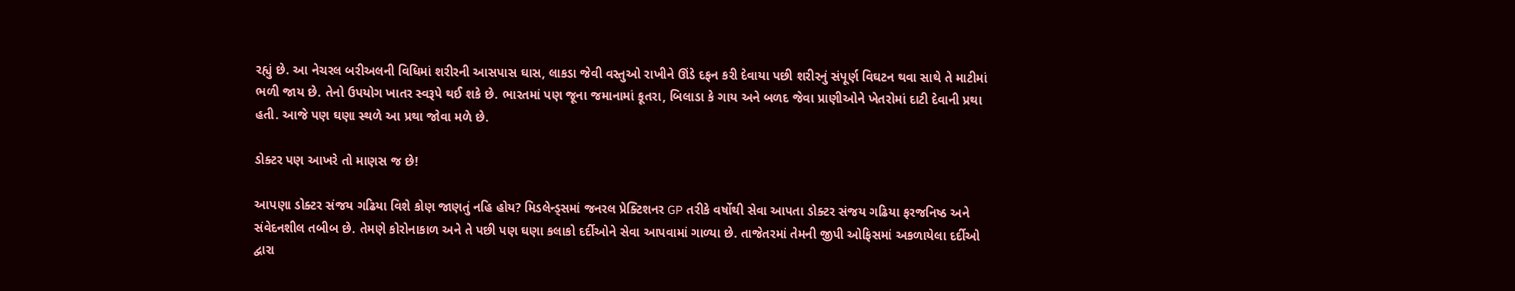રહ્યું છે. આ નેચરલ બરીઅલની વિધિમાં શરીરની આસપાસ ઘાસ, લાકડા જેવી વસ્તુઓ રાખીને ઊંડે દફન કરી દેવાયા પછી શરીરનું સંપૂર્ણ વિઘટન થવા સાથે તે માટીમાં ભળી જાય છે. તેનો ઉપયોગ ખાતર સ્વરૂપે થઈ શકે છે. ભારતમાં પણ જૂના જમાનામાં કૂતરા, બિલાડા કે ગાય અને બળદ જેવા પ્રાણીઓને ખેતરોમાં દાટી દેવાની પ્રથા હતી. આજે પણ ઘણા સ્થળે આ પ્રથા જોવા મળે છે.

ડોક્ટર પણ આખરે તો માણસ જ છે!

આપણા ડોક્ટર સંજય ગઢિયા વિશે કોણ જાણતું નહિ હોય? મિડલેન્ડ્સમાં જનરલ પ્રેક્ટિશનર GP તરીકે વર્ષોથી સેવા આપતા ડોક્ટર સંજય ગઢિયા ફરજનિષ્ઠ અને સંવેદનશીલ તબીબ છે. તેમણે કોરોનાકાળ અને તે પછી પણ ઘણા કલાકો દર્દીઓને સેવા આપવામાં ગાળ્યા છે. તાજેતરમાં તેમની જીપી ઓફિસમાં અકળાયેલા દર્દીઓ દ્વારા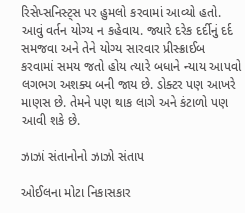રિસેપ્સનિસ્ટ્સ પર હુમલો કરવામાં આવ્યો હતો. આવું વર્તન યોગ્ય ન કહેવાય. જ્યારે દરેક દર્દીનું દર્દ સમજવા અને તેને યોગ્ય સારવાર પ્રીસ્ક્રાઈબ કરવામાં સમય જતો હોય ત્યારે બધાને ન્યાય આપવો લગભગ અશક્ય બની જાય છે. ડોક્ટર પણ આખરે માણસ છે. તેમને પણ થાક લાગે અને કંટાળો પણ આવી શકે છે.

ઝાઝાં સંતાનોનો ઝાઝો સંતાપ

ઓઈલના મોટા નિકાસકાર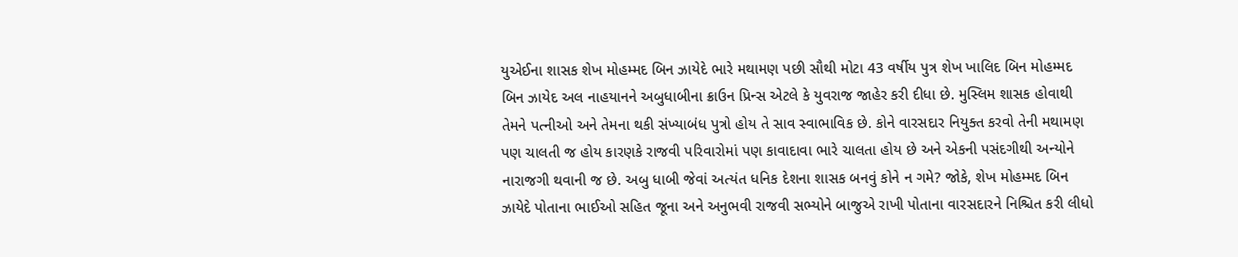યુએઈના શાસક શેખ મોહમ્મદ બિન ઝાયેદે ભારે મથામણ પછી સૌથી મોટા 43 વર્ષીય પુત્ર શેખ ખાલિદ બિન મોહમ્મદ બિન ઝાયેદ અલ નાહયાનને અબુધાબીના ક્રાઉન પ્રિન્સ એટલે કે યુવરાજ જાહેર કરી દીધા છે. મુસ્લિમ શાસક હોવાથી તેમને પત્નીઓ અને તેમના થકી સંખ્યાબંધ પુત્રો હોય તે સાવ સ્વાભાવિક છે. કોને વારસદાર નિયુક્ત કરવો તેની મથામણ પણ ચાલતી જ હોય કારણકે રાજવી પરિવારોમાં પણ કાવાદાવા ભારે ચાલતા હોય છે અને એકની પસંદગીથી અન્યોને નારાજગી થવાની જ છે. અબુ ધાબી જેવાં અત્યંત ધનિક દેશના શાસક બનવું કોને ન ગમે? જોકે, શેખ મોહમ્મદ બિન ઝાયેદે પોતાના ભાઈઓ સહિત જૂના અને અનુભવી રાજવી સભ્યોને બાજુએ રાખી પોતાના વારસદારને નિશ્ચિત કરી લીધો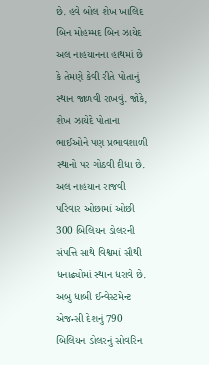છે. હવે બોલ શેખ ખાલિદ બિન મોહમ્મદ બિન ઝાયેદ અલ નાહયાનના હાથમાં છે કે તેમણે કેવી રીતે પોતાનું સ્થાન જાળવી રાખવું. જોકે, શેખ ઝાયેદે પોતાના ભાઈઓને પણ પ્રભાવશાળી સ્થાનો પર ગોઠવી દીધા છે. અલ નાહયાન રાજવી પરિવાર ઓછામાં ઓછી 300 બિલિયન ડોલરની સંપત્તિ સાથે વિશ્વમાં સૌથી ધનાઢ્યોમાં સ્થાન ધરાવે છે. અબુ ધાબી ઈન્વેસ્ટમેન્ટ એજન્સી દેશનું 790 બિલિયન ડોલરનું સોવરિન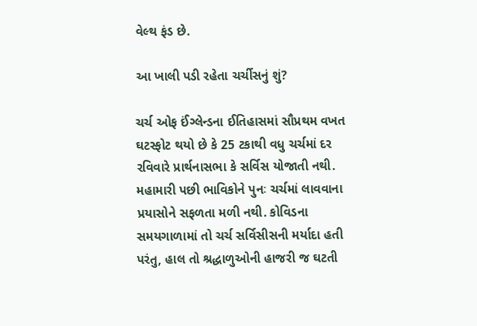વેલ્થ ફંડ છે.

આ ખાલી પડી રહેતા ચર્ચીસનું શું?

ચર્ચ ઓફ ઈંગ્લેન્ડના ઈતિહાસમાં સૌપ્રથમ વખત ઘટસ્ફોટ થયો છે કે 25 ટકાથી વધુ ચર્ચમાં દર રવિવારે પ્રાર્થનાસભા કે સર્વિસ યોજાતી નથી. મહામારી પછી ભાવિકોને પુનઃ ચર્ચમાં લાવવાના પ્રયાસોને સફળતા મળી નથી. કોવિડના સમયગાળામાં તો ચર્ચ સર્વિસીસની મર્યાદા હતી પરંતુ, હાલ તો શ્રદ્ધાળુઓની હાજરી જ ઘટતી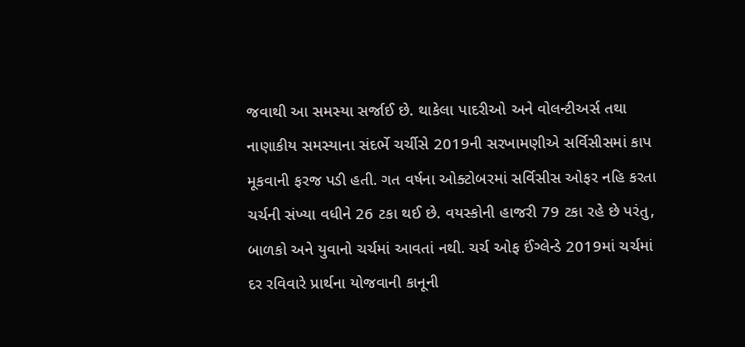જવાથી આ સમસ્યા સર્જાઈ છે. થાકેલા પાદરીઓ અને વોલન્ટીઅર્સ તથા નાણાકીય સમસ્યાના સંદર્ભે ચર્ચીસે 2019ની સરખામણીએ સર્વિસીસમાં કાપ મૂકવાની ફરજ પડી હતી. ગત વર્ષના ઓક્ટોબરમાં સર્વિસીસ ઓફર નહિ કરતા ચર્ચની સંખ્યા વધીને 26 ટકા થઈ છે. વયસ્કોની હાજરી 79 ટકા રહે છે પરંતુ, બાળકો અને યુવાનો ચર્ચમાં આવતાં નથી. ચર્ચ ઓફ ઈંગ્લેન્ડે 2019માં ચર્ચમાં દર રવિવારે પ્રાર્થના યોજવાની કાનૂની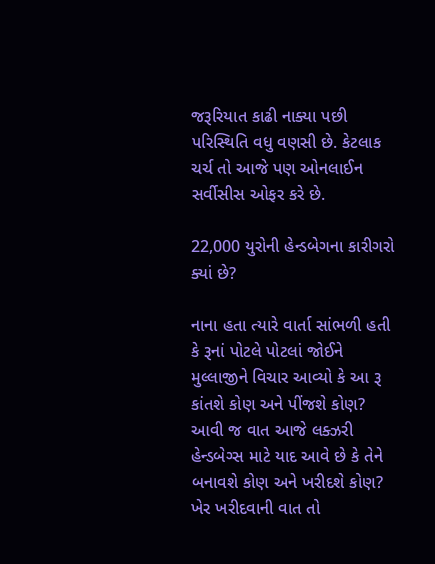જરૂરિયાત કાઢી નાક્યા પછી પરિસ્થિતિ વધુ વણસી છે. કેટલાક ચર્ચ તો આજે પણ ઓનલાઈન સર્વીસીસ ઓફર કરે છે.

22,000 યુરોની હેન્ડબેગના કારીગરો ક્યાં છે?

નાના હતા ત્યારે વાર્તા સાંભળી હતી કે રૂનાં પોટલે પોટલાં જોઈને મુલ્લાજીને વિચાર આવ્યો કે આ રૂ કાંતશે કોણ અને પીંજશે કોણ? આવી જ વાત આજે લક્ઝરી હેન્ડબેગ્સ માટે યાદ આવે છે કે તેને બનાવશે કોણ અને ખરીદશે કોણ? ખેર ખરીદવાની વાત તો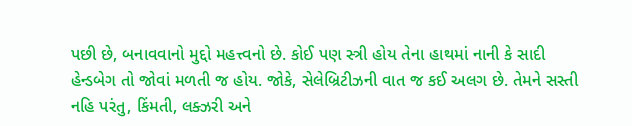પછી છે, બનાવવાનો મુદ્દો મહત્ત્વનો છે. કોઈ પણ સ્ત્રી હોય તેના હાથમાં નાની કે સાદી હેન્ડબેગ તો જોવાં મળતી જ હોય. જોકે, સેલેબ્રિટીઝની વાત જ કઈ અલગ છે. તેમને સસ્તી નહિ પરંતુ, કિંમતી, લક્ઝરી અને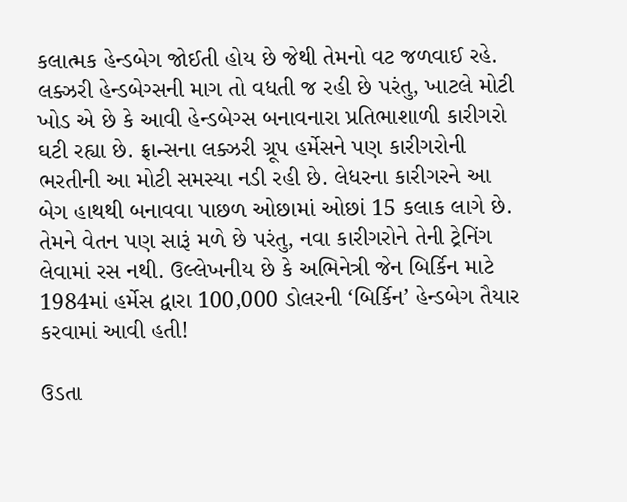કલાત્મક હેન્ડબેગ જોઈતી હોય છે જેથી તેમનો વટ જળવાઈ રહે. લક્ઝરી હેન્ડબેગ્સની માગ તો વધતી જ રહી છે પરંતુ, ખાટલે મોટી ખોડ એ છે કે આવી હેન્ડબેગ્સ બનાવનારા પ્રતિભાશાળી કારીગરો ઘટી રહ્યા છે. ફ્રાન્સના લક્ઝરી ગ્રૂપ હર્મેસને પણ કારીગરોની ભરતીની આ મોટી સમસ્યા નડી રહી છે. લેધરના કારીગરને આ બેગ હાથથી બનાવવા પાછળ ઓછામાં ઓછાં 15 કલાક લાગે છે. તેમને વેતન પણ સારૂં મળે છે પરંતુ, નવા કારીગરોને તેની ટ્રેનિંગ લેવામાં રસ નથી. ઉલ્લેખનીય છે કે અભિનેત્રી જેન બિર્કિન માટે 1984માં હર્મેસ દ્વારા 100,000 ડોલરની ‘બિર્કિન’ હેન્ડબેગ તૈયાર કરવામાં આવી હતી!

ઉડતા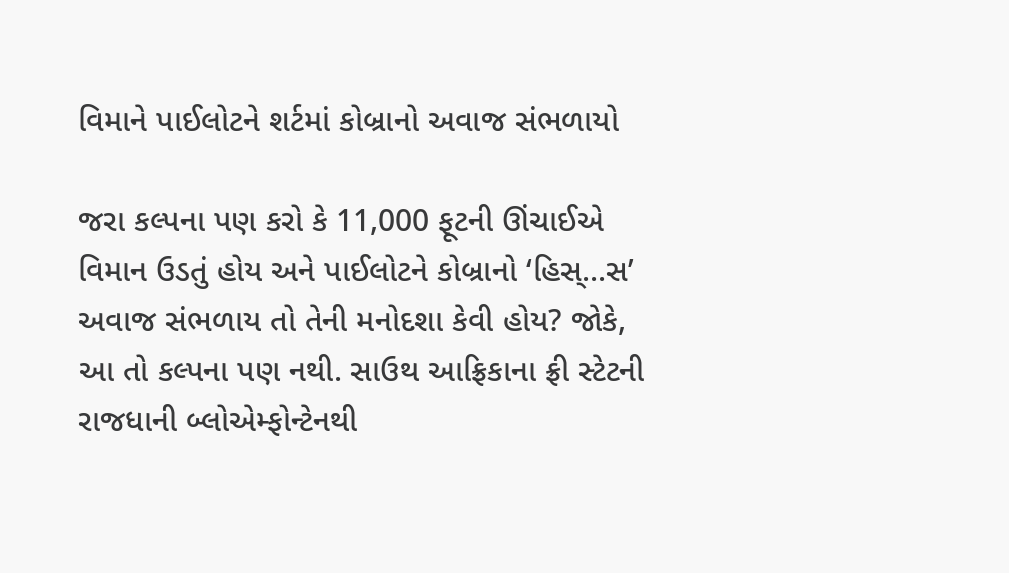વિમાને પાઈલોટને શર્ટમાં કોબ્રાનો અવાજ સંભળાયો

જરા કલ્પના પણ કરો કે 11,000 ફૂટની ઊંચાઈએ વિમાન ઉડતું હોય અને પાઈલોટને કોબ્રાનો ‘હિસ્...સ’ અવાજ સંભળાય તો તેની મનોદશા કેવી હોય? જોકે, આ તો કલ્પના પણ નથી. સાઉથ આફ્રિકાના ફ્રી સ્ટેટની રાજધાની બ્લોએમ્ફોન્ટેનથી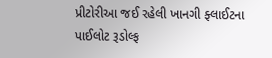પ્રીટોરીઆ જઈ રહેલી ખાનગી ફ્લાઈટના પાઈલોટ રૂડોલ્ફ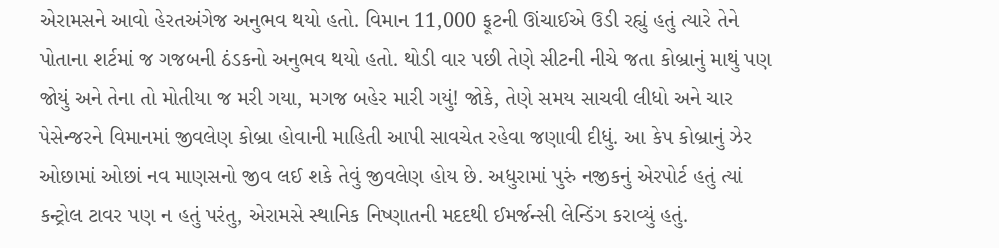એરામસને આવો હેરતઅંગેજ અનુભવ થયો હતો. વિમાન 11,000 ફૂટની ઊંચાઈએ ઉડી રહ્યું હતું ત્યારે તેને પોતાના શર્ટમાં જ ગજબની ઠંડકનો અનુભવ થયો હતો. થોડી વાર પછી તેણે સીટની નીચે જતા કોબ્રાનું માથું પણ જોયું અને તેના તો મોતીયા જ મરી ગયા, મગજ બહેર મારી ગયું! જોકે, તેણે સમય સાચવી લીધો અને ચાર પેસેન્જરને વિમાનમાં જીવલેણ કોબ્રા હોવાની માહિતી આપી સાવચેત રહેવા જણાવી દીધું. આ કેપ કોબ્રાનું ઝેર ઓછામાં ઓછાં નવ માણસનો જીવ લઈ શકે તેવું જીવલેણ હોય છે. અધુરામાં પુરું નજીકનું એરપોર્ટ હતું ત્યાં કન્ટ્રોલ ટાવર પણ ન હતું પરંતુ, એરામસે સ્થાનિક નિષ્ણાતની મદદથી ઈમર્જન્સી લેન્ડિંગ કરાવ્યું હતું.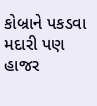કોબ્રાને પકડવા મદારી પણ હાજર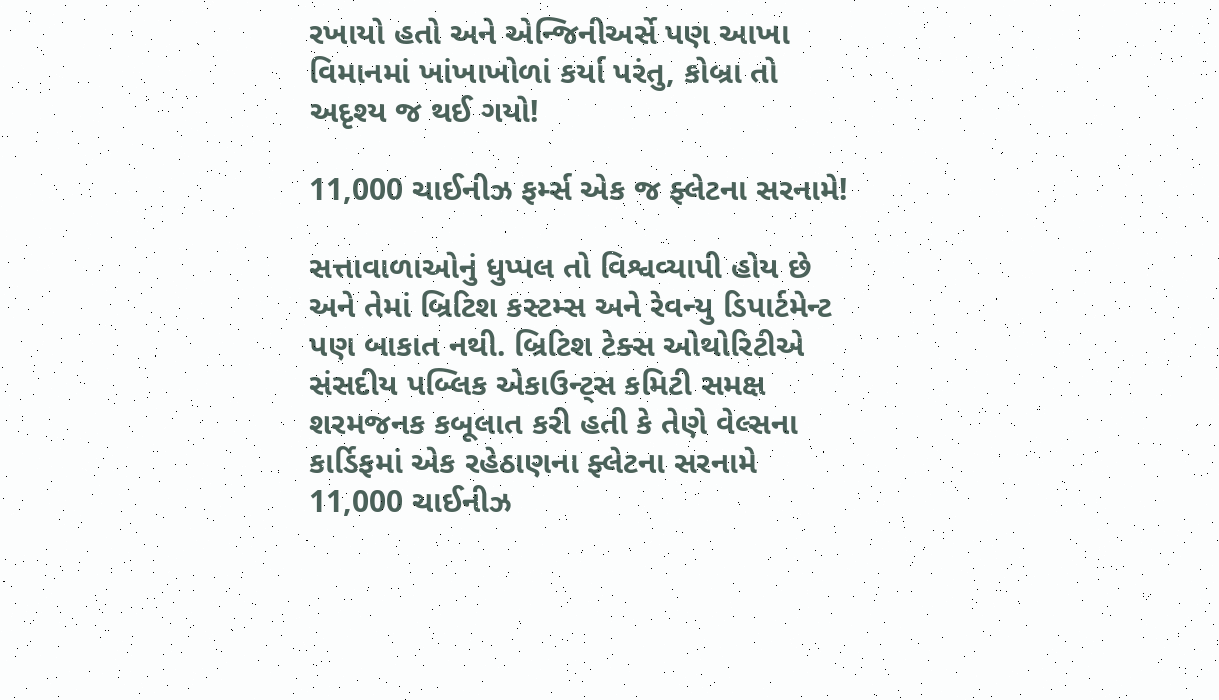રખાયો હતો અને એન્જિનીઅર્સે પણ આખા વિમાનમાં ખાંખાખોળાં કર્યા પરંતુ, કોબ્રા તો અદૃશ્ય જ થઈ ગયો!

11,000 ચાઈનીઝ ફર્મ્સ એક જ ફ્લેટના સરનામે!

સત્તાવાળાઓનું ધુપ્પલ તો વિશ્વવ્યાપી હોય છે અને તેમાં બ્રિટિશ કસ્ટમ્સ અને રેવન્યુ ડિપાર્ટમેન્ટ પણ બાકાત નથી. બ્રિટિશ ટેક્સ ઓથોરિટીએ સંસદીય પબ્લિક એકાઉન્ટ્સ કમિટી સમક્ષ શરમજનક કબૂલાત કરી હતી કે તેણે વેલ્સના કાર્ડિફમાં એક રહેઠાણના ફ્લેટના સરનામે 11,000 ચાઈનીઝ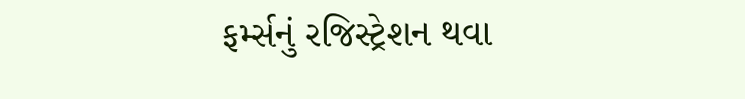ફર્મ્સનું રજિસ્ટ્રેશન થવા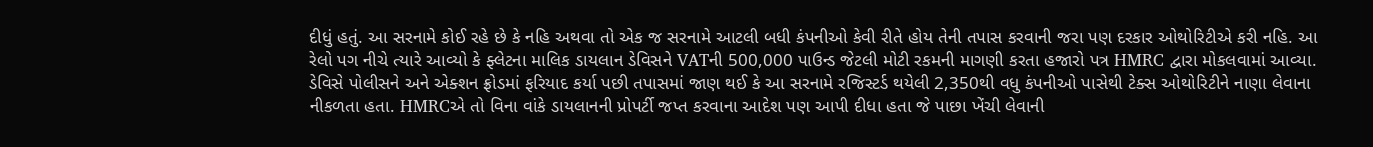દીધું હતું. આ સરનામે કોઈ રહે છે કે નહિ અથવા તો એક જ સરનામે આટલી બધી કંપનીઓ કેવી રીતે હોય તેની તપાસ કરવાની જરા પણ દરકાર ઓથોરિટીએ કરી નહિ. આ રેલો પગ નીચે ત્યારે આવ્યો કે ફ્લેટના માલિક ડાયલાન ડેવિસને VATની 500,000 પાઉન્ડ જેટલી મોટી રકમની માગણી કરતા હજારો પત્ર HMRC દ્વારા મોકલવામાં આવ્યા. ડેવિસે પોલીસને અને એક્શન ફ્રોડમાં ફરિયાદ કર્યા પછી તપાસમાં જાણ થઈ કે આ સરનામે રજિસ્ટર્ડ થયેલી 2,350થી વધુ કંપનીઓ પાસેથી ટેક્સ ઓથોરિટીને નાણા લેવાના નીકળતા હતા. HMRCએ તો વિના વાંકે ડાયલાનની પ્રોપર્ટી જપ્ત કરવાના આદેશ પણ આપી દીધા હતા જે પાછા ખેંચી લેવાની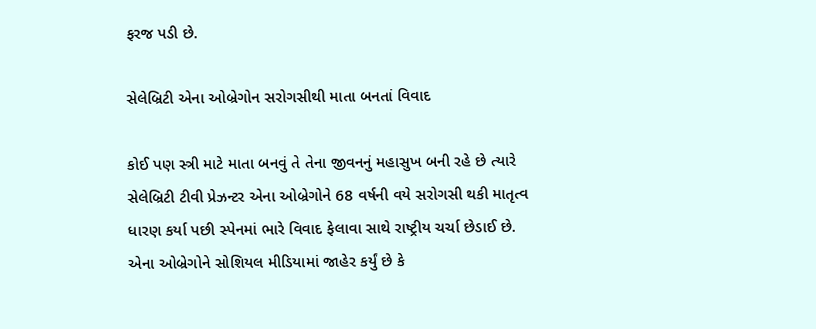ફરજ પડી છે.

સેલેબ્રિટી એના ઓબ્રેગોન સરોગસીથી માતા બનતાં વિવાદ

કોઈ પણ સ્ત્રી માટે માતા બનવું તે તેના જીવનનું મહાસુખ બની રહે છે ત્યારે સેલેબ્રિટી ટીવી પ્રેઝન્ટર એના ઓબ્રેગોને 68 વર્ષની વયે સરોગસી થકી માતૃત્વ ધારણ કર્યા પછી સ્પેનમાં ભારે વિવાદ ફેલાવા સાથે રાષ્ટ્રીય ચર્ચા છેડાઈ છે. એના ઓબ્રેગોને સોશિયલ મીડિયામાં જાહેર કર્યું છે કે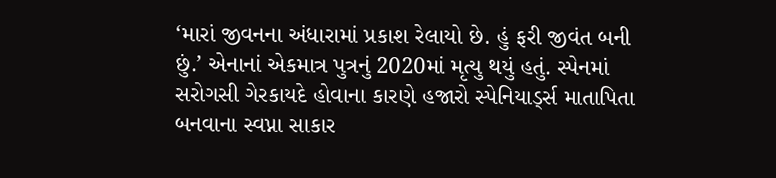‘મારાં જીવનના અંધારામાં પ્રકાશ રેલાયો છે. હું ફરી જીવંત બની છું.’ એનાનાં એકમાત્ર પુત્રનું 2020માં મૃત્યુ થયું હતું. સ્પેનમાં સરોગસી ગેરકાયદે હોવાના કારણે હજારો સ્પેનિયાર્ડ્સ માતાપિતા બનવાના સ્વપ્ના સાકાર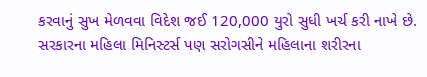કરવાનું સુખ મેળવવા વિદેશ જઈ 120,000 યુરો સુધી ખર્ચ કરી નાખે છે. સરકારના મહિલા મિનિસ્ટર્સ પણ સરોગસીને મહિલાના શરીરના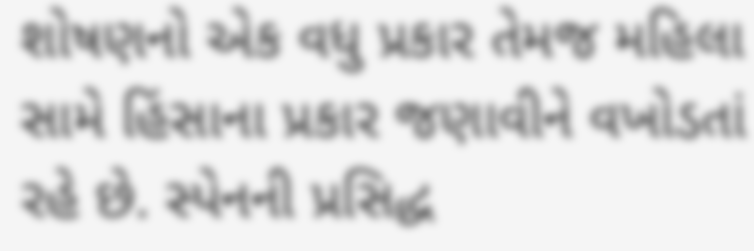શોષણનો એક વધુ પ્રકાર તેમજ મહિલા સામે હિંસાના પ્રકાર જણાવીને વખોડતાં રહે છે. સ્પેનની પ્રસિદ્ધ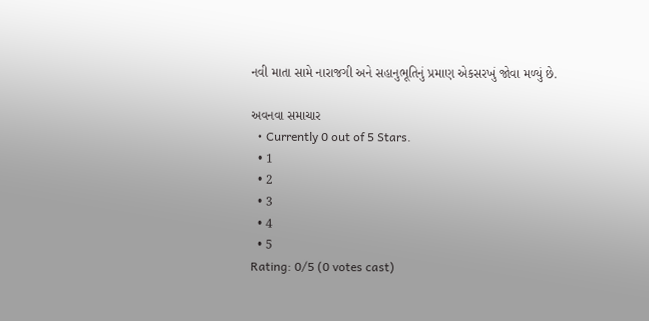નવી માતા સામે નારાજગી અને સહાનુભૂતિનું પ્રમાણ એકસરખું જોવા મળ્યું છે.

અવનવા સમાચાર
  • Currently 0 out of 5 Stars.
  • 1
  • 2
  • 3
  • 4
  • 5
Rating: 0/5 (0 votes cast)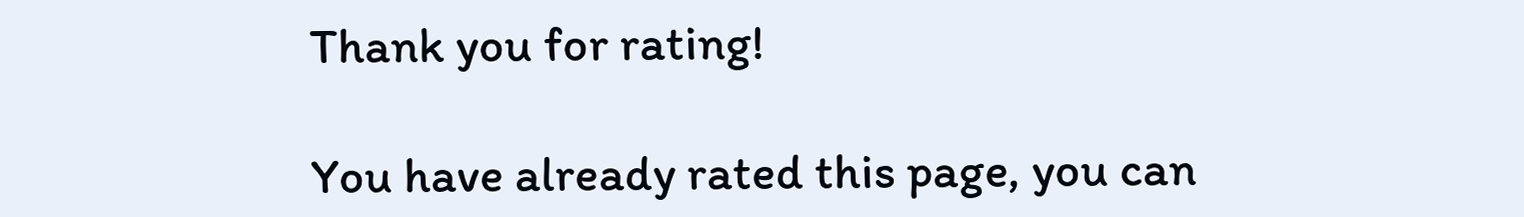Thank you for rating!

You have already rated this page, you can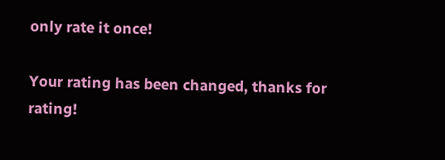only rate it once!

Your rating has been changed, thanks for rating!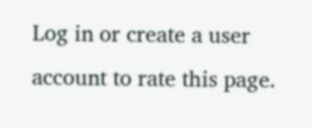Log in or create a user account to rate this page.